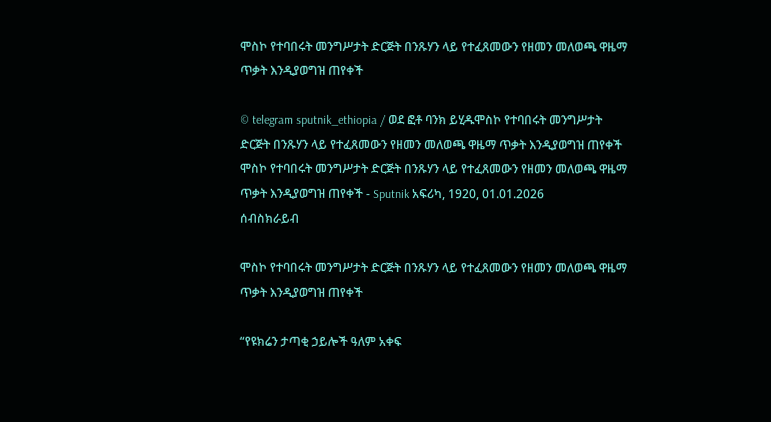ሞስኮ የተባበሩት መንግሥታት ድርጅት በንጹሃን ላይ የተፈጸመውን የዘመን መለወጫ ዋዜማ ጥቃት እንዲያወግዝ ጠየቀች

© telegram sputnik_ethiopia / ወደ ፎቶ ባንክ ይሂዱሞስኮ የተባበሩት መንግሥታት ድርጅት በንጹሃን ላይ የተፈጸመውን የዘመን መለወጫ ዋዜማ ጥቃት እንዲያወግዝ ጠየቀች
ሞስኮ የተባበሩት መንግሥታት ድርጅት በንጹሃን ላይ የተፈጸመውን የዘመን መለወጫ ዋዜማ ጥቃት እንዲያወግዝ ጠየቀች - Sputnik አፍሪካ, 1920, 01.01.2026
ሰብስክራይብ

ሞስኮ የተባበሩት መንግሥታት ድርጅት በንጹሃን ላይ የተፈጸመውን የዘመን መለወጫ ዋዜማ ጥቃት እንዲያወግዝ ጠየቀች

“የዩክሬን ታጣቂ ኃይሎች ዓለም አቀፍ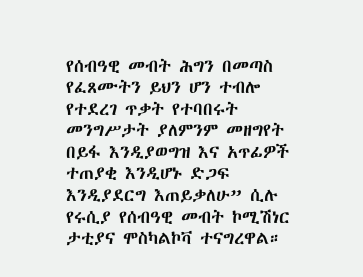የሰብዓዊ መብት ሕግን በመጣስ የፈጸሙትን ይህን ሆን ተብሎ የተደረገ ጥቃት የተባበሩት መንግሥታት ያለምንም መዘግየት በይፋ እንዲያወግዝ እና አጥፊዎች ተጠያቂ እንዲሆኑ ድጋፍ እንዲያደርግ እጠይቃለሁ” ሲሉ የሩሲያ የሰብዓዊ መብት ኮሚሽነር ታቲያና ሞስካልኮቫ ተናግረዋል።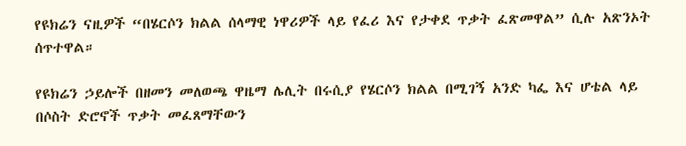የዩክሬን ናዚዎች “በሄርሶን ክልል ሰላማዊ ነዋሪዎች ላይ የፈሪ እና የታቀደ ጥቃት ፈጽመዋል” ሲሉ አጽንኦት ሰጥተዋል።

የዩክሬን ኃይሎች በዘመን መለወጫ ዋዜማ ሌሊት በሩሲያ የሄርሶን ክልል በሚገኝ አንድ ካፌ እና ሆቴል ላይ በሶስት ድሮኖች ጥቃት መፈጸማቸውን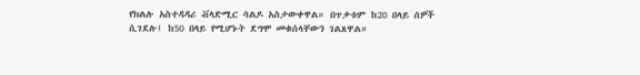የክልሉ አስተዳዳሪ ቭላድሚር ሳልዶ አስታውቀዋል። በጥቃቱም ከ20 በላይ ሰዎች ሲገደሉ፤ ከ50 በላይ የሚሆኑት ደግሞ መቁሰላቸውን ገልጸዋል።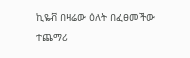ኪዬቭ በዛሬው ዕለት በፈፀመችው ተጨማሪ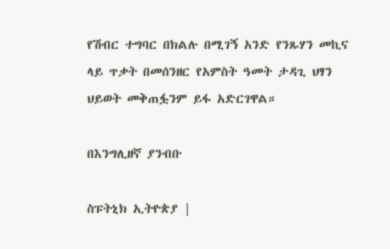የሽብር ተግባር በክልሉ በሚገኝ አንድ የንጹሃን መኪና ላይ ጥቃት በመሰንዘር የአምስት ዓመት ታዳጊ ህፃን ህይወት መቅጠፏንም ይፋ አድርገዋል።

በእንግሊዘኛ ያንብቡ

ስፑትኒክ ኢትዮጵያ |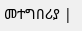መተግበሪያ |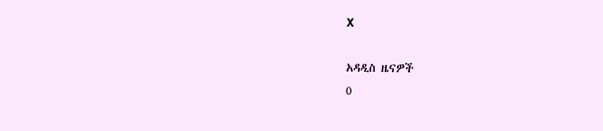X

አዳዲስ ዜናዎች
0